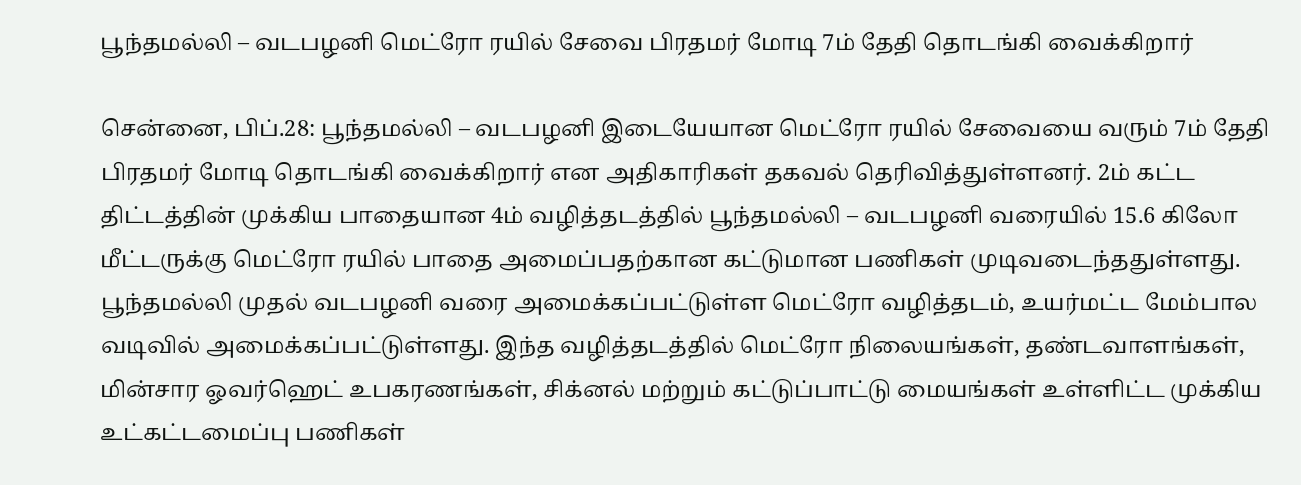பூந்தமல்லி – வடபழனி மெட்ரோ ரயில் சேவை பிரதமர் மோடி 7ம் தேதி தொடங்கி வைக்கிறார்

சென்னை, பிப்.28: பூந்தமல்லி – வடபழனி இடையேயான மெட்ரோ ரயில் சேவையை வரும் 7ம் தேதி பிரதமர் மோடி தொடங்கி வைக்கிறார் என அதிகாரிகள் தகவல் தெரிவித்துள்ளனர். 2ம் கட்ட திட்டத்தின் முக்கிய பாதையான 4ம் வழித்தடத்தில் பூந்தமல்லி – வடபழனி வரையில் 15.6 கிலோ மீட்டருக்கு மெட்ரோ ரயில் பாதை அமைப்பதற்கான கட்டுமான பணிகள் முடிவடைந்ததுள்ளது. பூந்தமல்லி முதல் வடபழனி வரை அமைக்கப்பட்டுள்ள மெட்ரோ வழித்தடம், உயர்மட்ட மேம்பால வடிவில் அமைக்கப்பட்டுள்ளது. இந்த வழித்தடத்தில் மெட்ரோ நிலையங்கள், தண்டவாளங்கள், மின்சார ஓவர்ஹெட் உபகரணங்கள், சிக்னல் மற்றும் கட்டுப்பாட்டு மையங்கள் உள்ளிட்ட முக்கிய உட்கட்டமைப்பு பணிகள்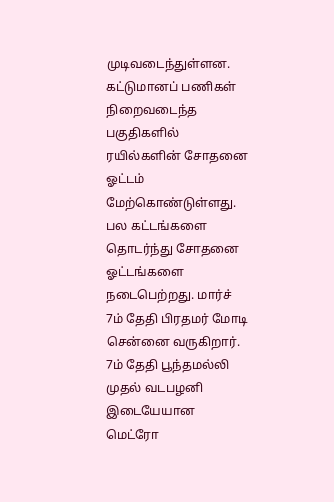முடிவடைந்துள்ளன. கட்டுமானப் பணிகள் நிறைவடைந்த பகுதிகளில் ரயில்களின் சோதனை ஓட்டம் மேற்கொண்டுள்ளது. பல கட்டங்களை தொடர்ந்து சோதனை ஓட்டங்களை நடைபெற்றது. மார்ச் 7ம் தேதி பிரதமர் மோடி சென்னை வருகிறார். 7ம் தேதி பூந்தமல்லி முதல் வடபழனி இடையேயான மெட்ரோ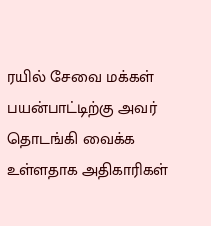ரயில் சேவை மக்கள் பயன்பாட்டிற்கு அவர் தொடங்கி வைக்க உள்ளதாக அதிகாரிகள்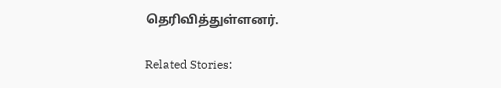தெரிவித்துள்ளனர்.

Related Stories: